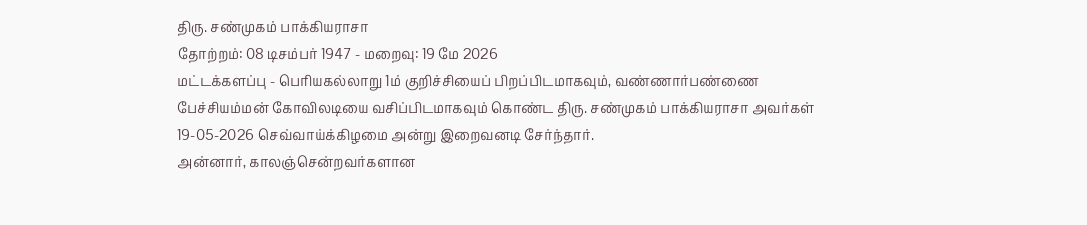திரு. சண்முகம் பாக்கியராசா
தோற்றம்: 08 டிசம்பர் 1947 - மறைவு: 19 மே 2026
மட்டக்களப்பு - பெரியகல்லாறு 1ம் குறிச்சியைப் பிறப்பிடமாகவும், வண்ணார்பண்ணை பேச்சியம்மன் கோவிலடியை வசிப்பிடமாகவும் கொண்ட திரு. சண்முகம் பாக்கியராசா அவர்கள் 19-05-2026 செவ்வாய்க்கிழமை அன்று இறைவனடி சேர்ந்தார்.
அன்னார், காலஞ்சென்றவர்களான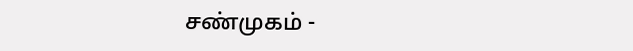சண்முகம் -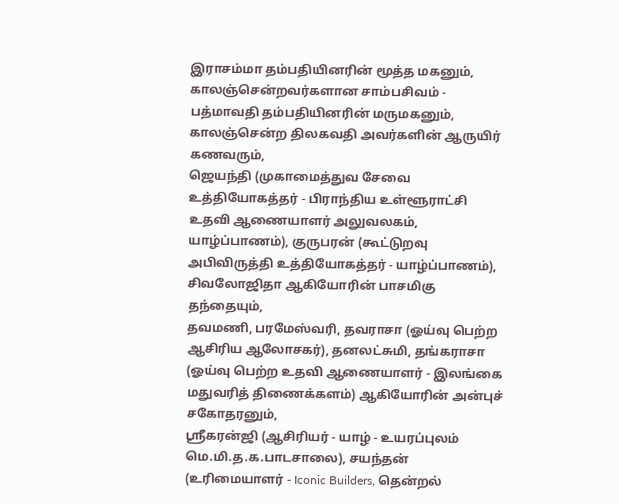இராசம்மா தம்பதியினரின் மூத்த மகனும், காலஞ்சென்றவர்களான சாம்பசிவம் - பத்மாவதி தம்பதியினரின் மருமகனும்,
காலஞ்சென்ற திலகவதி அவர்களின் ஆருயிர் கணவரும்,
ஜெயந்தி (முகாமைத்துவ சேவை உத்தியோகத்தர் - பிராந்திய உள்ளூராட்சி உதவி ஆணையாளர் அலுவலகம், யாழ்ப்பாணம்), குருபரன் (கூட்டுறவு அபிவிருத்தி உத்தியோகத்தர் - யாழ்ப்பாணம்), சிவலோஜிதா ஆகியோரின் பாசமிகு தந்தையும்,
தவமணி, பரமேஸ்வரி, தவராசா (ஓய்வு பெற்ற ஆசிரிய ஆலோசகர்), தனலட்சுமி, தங்கராசா (ஓய்வு பெற்ற உதவி ஆணையாளர் - இலங்கை மதுவரித் திணைக்களம்) ஆகியோரின் அன்புச் சகோதரனும்,
ஸ்ரீகரன்ஜி (ஆசிரியர் - யாழ் - உயரப்புலம் மெ.மி.த.க.பாடசாலை), சயந்தன் (உரிமையாளர் - Iconic Builders, தென்றல்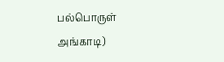பல்பொருள் அங்காடி)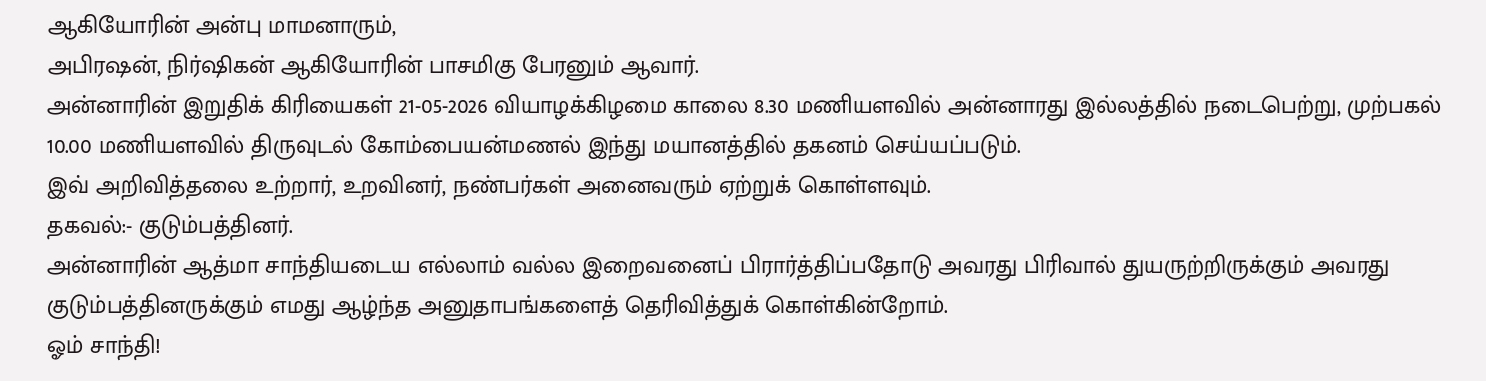ஆகியோரின் அன்பு மாமனாரும்,
அபிரஷன், நிர்ஷிகன் ஆகியோரின் பாசமிகு பேரனும் ஆவார்.
அன்னாரின் இறுதிக் கிரியைகள் 21-05-2026 வியாழக்கிழமை காலை 8.30 மணியளவில் அன்னாரது இல்லத்தில் நடைபெற்று, முற்பகல் 10.00 மணியளவில் திருவுடல் கோம்பையன்மணல் இந்து மயானத்தில் தகனம் செய்யப்படும்.
இவ் அறிவித்தலை உற்றார், உறவினர், நண்பர்கள் அனைவரும் ஏற்றுக் கொள்ளவும்.
தகவல்:- குடும்பத்தினர்.
அன்னாரின் ஆத்மா சாந்தியடைய எல்லாம் வல்ல இறைவனைப் பிரார்த்திப்பதோடு அவரது பிரிவால் துயருற்றிருக்கும் அவரது குடும்பத்தினருக்கும் எமது ஆழ்ந்த அனுதாபங்களைத் தெரிவித்துக் கொள்கின்றோம்.
ஓம் சாந்தி!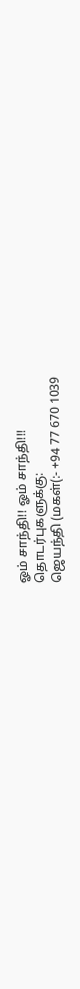ஓம் சாந்தி!! ஓம் சாந்தி!!!
தொடர்புகளுக்கு:
ஜெயந்தி (மகள்(:- +94 77 670 1039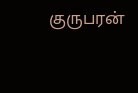குருபரன்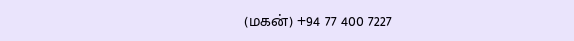(மகன்) +94 77 400 7227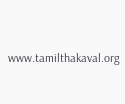www.tamilthakaval.org